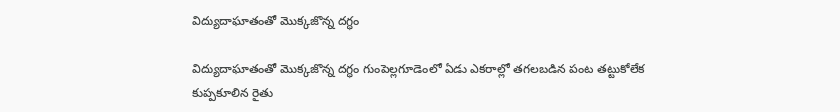విద్యుదాఘాతంతో మొక్కజొన్న దగ్ధం

విద్యుదాఘాతంతో మొక్కజొన్న దగ్ధం గుంపెల్లగూడెంలో ఏడు ఎకరాల్లో తగలబడిన‌ పంట తట్టుకోలేక కుప్పకూలిన రైతు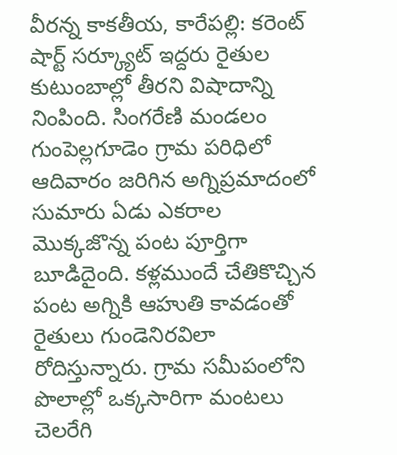వీరన్న కాకతీయ, కారేపల్లి: కరెంట్ షార్ట్ సర్క్యూట్ ఇద్దరు రైతుల కుటుంబాల్లో తీరని విషాదాన్ని నింపింది. సింగరేణి మండలం గుంపెల్లగూడెం గ్రామ పరిధిలో ఆదివారం జరిగిన అగ్నిప్రమాదంలో సుమారు ఏడు ఎకరాల మొక్కజొన్న పంట పూర్తిగా బూడిదైంది. కళ్లముందే చేతికొచ్చిన పంట అగ్నికి ఆహుతి కావడంతో రైతులు గుండెనిరవిలా రోదిస్తున్నారు. గ్రామ సమీపంలోని పొలాల్లో ఒక్కసారిగా మంటలు చెలరేగి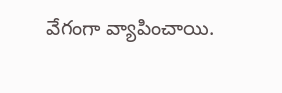వేగంగా వ్యాపించాయి.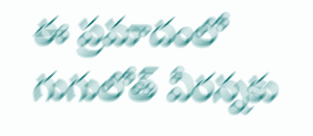ఈ ప్రమాదంలో గుగులోత్ వీరన్నకు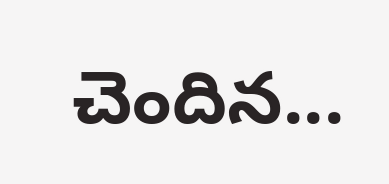చెందిన...